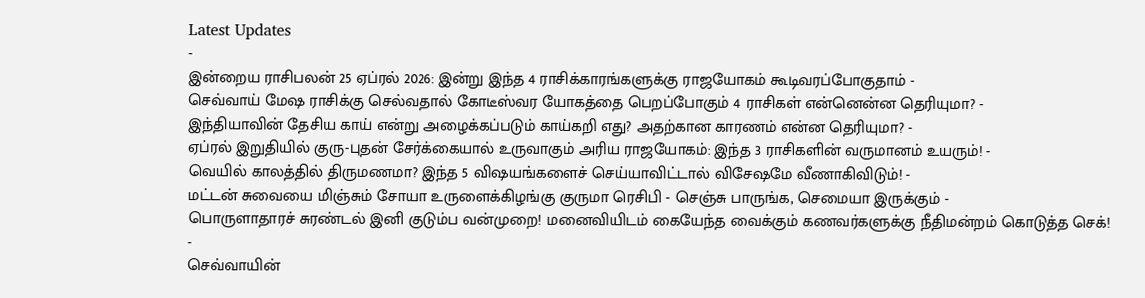Latest Updates
-
இன்றைய ராசிபலன் 25 ஏப்ரல் 2026: இன்று இந்த 4 ராசிக்காரங்களுக்கு ராஜயோகம் கூடிவரப்போகுதாம் -
செவ்வாய் மேஷ ராசிக்கு செல்வதால் கோடீஸ்வர யோகத்தை பெறப்போகும் 4 ராசிகள் என்னென்ன தெரியுமா? -
இந்தியாவின் தேசிய காய் என்று அழைக்கப்படும் காய்கறி எது? அதற்கான காரணம் என்ன தெரியுமா? -
ஏப்ரல் இறுதியில் குரு-புதன் சேர்க்கையால் உருவாகும் அரிய ராஜயோகம்: இந்த 3 ராசிகளின் வருமானம் உயரும்! -
வெயில் காலத்தில் திருமணமா? இந்த 5 விஷயங்களைச் செய்யாவிட்டால் விசேஷமே வீணாகிவிடும்! -
மட்டன் சுவையை மிஞ்சும் சோயா உருளைக்கிழங்கு குருமா ரெசிபி - செஞ்சு பாருங்க, செமையா இருக்கும் -
பொருளாதாரச் சுரண்டல் இனி குடும்ப வன்முறை! மனைவியிடம் கையேந்த வைக்கும் கணவர்களுக்கு நீதிமன்றம் கொடுத்த செக்! -
செவ்வாயின்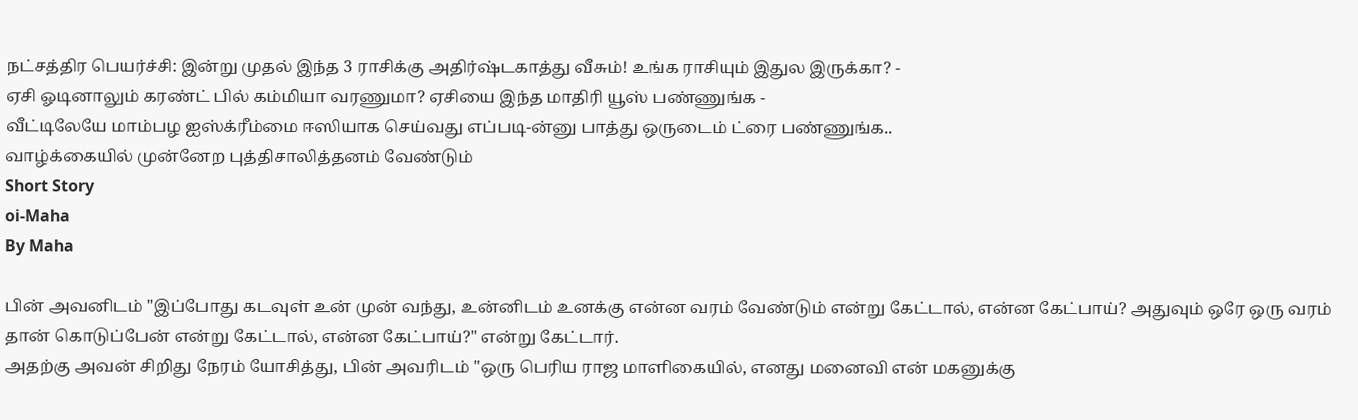நட்சத்திர பெயர்ச்சி: இன்று முதல் இந்த 3 ராசிக்கு அதிர்ஷ்டகாத்து வீசும்! உங்க ராசியும் இதுல இருக்கா? -
ஏசி ஓடினாலும் கரண்ட் பில் கம்மியா வரணுமா? ஏசியை இந்த மாதிரி யூஸ் பண்ணுங்க -
வீட்டிலேயே மாம்பழ ஐஸ்க்ரீம்மை ஈஸியாக செய்வது எப்படி-ன்னு பாத்து ஒருடைம் ட்ரை பண்ணுங்க..
வாழ்க்கையில் முன்னேற புத்திசாலித்தனம் வேண்டும்
Short Story
oi-Maha
By Maha

பின் அவனிடம் "இப்போது கடவுள் உன் முன் வந்து, உன்னிடம் உனக்கு என்ன வரம் வேண்டும் என்று கேட்டால், என்ன கேட்பாய்? அதுவும் ஒரே ஒரு வரம் தான் கொடுப்பேன் என்று கேட்டால், என்ன கேட்பாய்?" என்று கேட்டார்.
அதற்கு அவன் சிறிது நேரம் யோசித்து, பின் அவரிடம் "ஒரு பெரிய ராஜ மாளிகையில், எனது மனைவி என் மகனுக்கு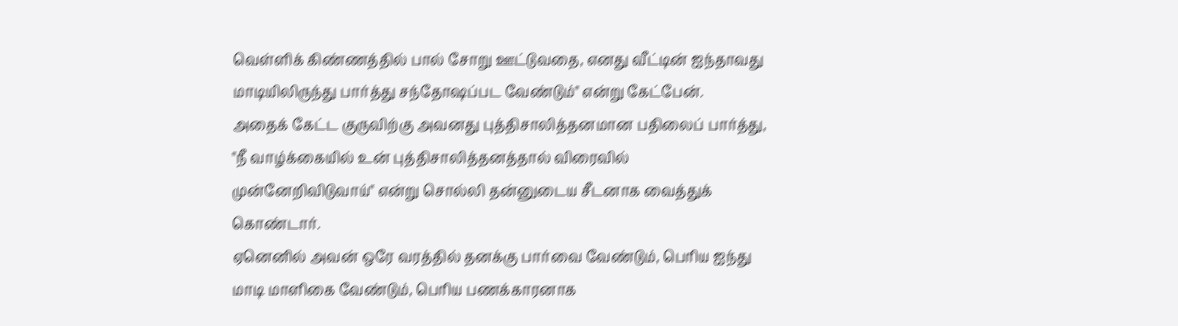வெள்ளிக் கிண்ணத்தில் பால் சோறு ஊட்டுவதை, எனது வீட்டின் ஐந்தாவது மாடியிலிருந்து பார்த்து சந்தோஷப்பட வேண்டும்" என்று கேட்பேன்.
அதைக் கேட்ட குருவிற்கு அவனது புத்திசாலித்தனமான பதிலைப் பார்த்து, "நீ வாழ்க்கையில் உன் புத்திசாலித்தனத்தால் விரைவில் முன்னேறிவிடுவாய்" என்று சொல்லி தன்னுடைய சீடனாக வைத்துக் கொண்டார்.
ஏனெனில் அவன் ஒரே வரத்தில் தனக்கு பார்வை வேண்டும், பெரிய ஐந்து மாடி மாளிகை வேண்டும், பெரிய பணக்காரனாக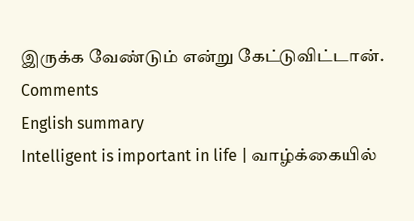இருக்க வேண்டும் என்று கேட்டுவிட்டான்.
Comments
English summary
Intelligent is important in life | வாழ்க்கையில்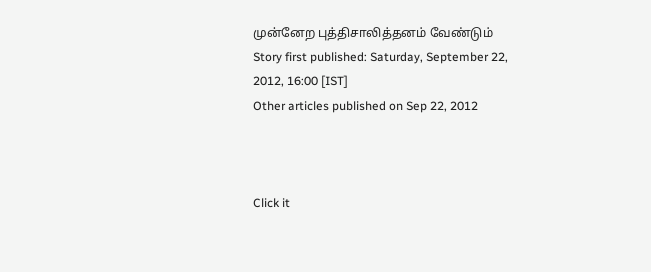முன்னேற புத்திசாலித்தனம் வேண்டும்
Story first published: Saturday, September 22, 2012, 16:00 [IST]
Other articles published on Sep 22, 2012



Click it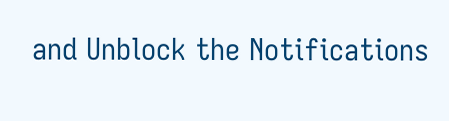and Unblock the Notifications